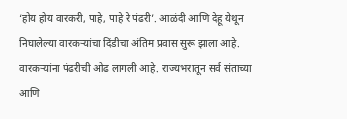‘होय होय वारकरी, पाहे, पाहे रे पंढरी’. आळंदी आणि देहू येथून निघालेल्या वारकऱ्यांचा दिंडीचा अंतिम प्रवास सुरू झाला आहे. वारकऱ्यांना पंढरीची ओढ लागली आहे. राज्यभरातून सर्व संताच्या आणि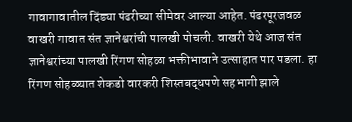गावागावातील दिंड्या पंढरीच्या सीमेवर आल्या आहेत. पंढरपूरजवळ वाखरी गावात संत ज्ञानेश्वरांची पालखी पोचली. वाखरी येथे आज संत ज्ञानेश्वरांच्या पालखी रिंगण सोहळा भक्तीभावाने उत्साहात पार पडला. हा रिंगण सोहळ्यात शेकडो वारकरी शिस्तबद्धपणे सहभागी झाले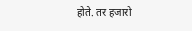होते. तर हजारो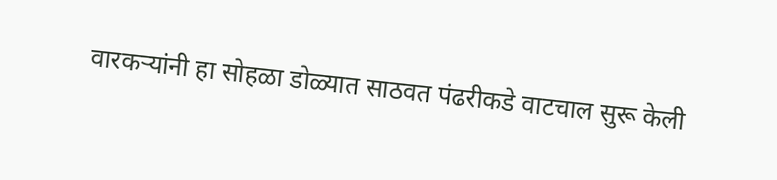वारकऱ्यांनी हा सोहळा डोळ्यात साठवत पंढरीकडे वाटचाल सुरू केली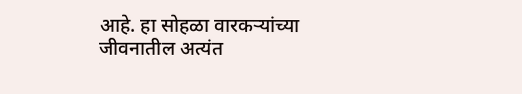आहे. हा सोहळा वारकऱ्यांच्या जीवनातील अत्यंत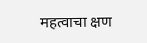महत्वाचा क्षण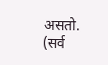असतो. (सर्व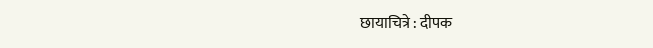छायाचित्रे : दीपक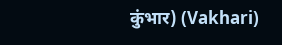कुंभार) (Vakhari)